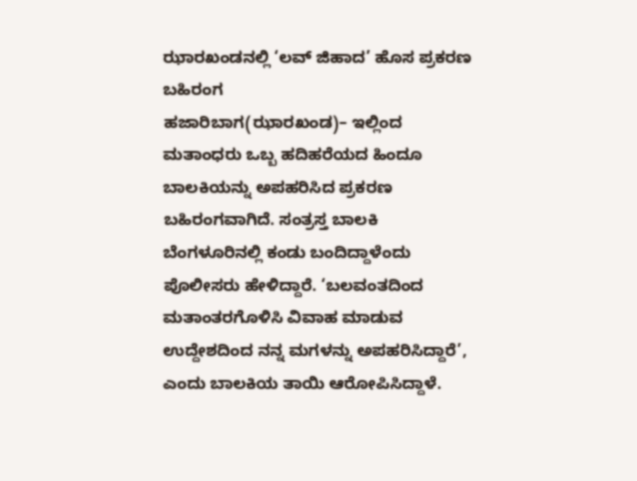ಝಾರಖಂಡನಲ್ಲಿ ‘ಲವ್ ಜಿಹಾದ’ ಹೊಸ ಪ್ರಕರಣ ಬಹಿರಂಗ
ಹಜಾರಿಬಾಗ(ಝಾರಖಂಡ)– ಇಲ್ಲಿಂದ ಮತಾಂಧರು ಒಬ್ಬ ಹದಿಹರೆಯದ ಹಿಂದೂ ಬಾಲಕಿಯನ್ನು ಅಪಹರಿಸಿದ ಪ್ರಕರಣ ಬಹಿರಂಗವಾಗಿದೆ. ಸಂತ್ರಸ್ತ ಬಾಲಕಿ ಬೆಂಗಳೂರಿನಲ್ಲಿ ಕಂಡು ಬಂದಿದ್ದಾಳೆಂದು ಪೊಲೀಸರು ಹೇಳಿದ್ದಾರೆ. ‘ಬಲವಂತದಿಂದ ಮತಾಂತರಗೊಳಿಸಿ ವಿವಾಹ ಮಾಡುವ ಉದ್ದೇಶದಿಂದ ನನ್ನ ಮಗಳನ್ನು ಅಪಹರಿಸಿದ್ದಾರೆ’, ಎಂದು ಬಾಲಕಿಯ ತಾಯಿ ಆರೋಪಿಸಿದ್ದಾಳೆ.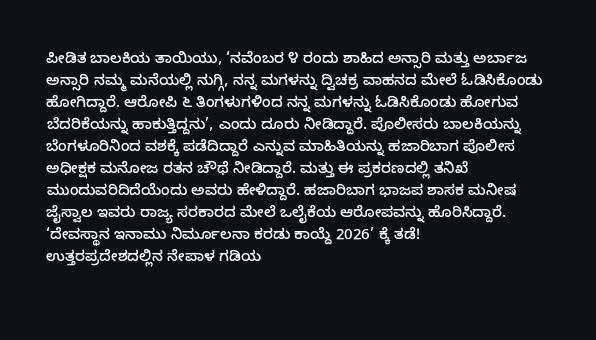ಪೀಡಿತ ಬಾಲಕಿಯ ತಾಯಿಯು, ‘ನವೆಂಬರ ೪ ರಂದು ಶಾಹಿದ ಅನ್ಸಾರಿ ಮತ್ತು ಅರ್ಬಾಜ ಅನ್ಸಾರಿ ನಮ್ಮ ಮನೆಯಲ್ಲಿ ನುಗ್ಗಿ, ನನ್ನ ಮಗಳನ್ನು ದ್ವಿಚಕ್ರ ವಾಹನದ ಮೇಲೆ ಓಡಿಸಿಕೊಂಡು ಹೋಗಿದ್ದಾರೆ. ಆರೋಪಿ ೬ ತಿಂಗಳುಗಳಿಂದ ನನ್ನ ಮಗಳನ್ನು ಓಡಿಸಿಕೊಂಡು ಹೋಗುವ ಬೆದರಿಕೆಯನ್ನು ಹಾಕುತ್ತಿದ್ದನು’, ಎಂದು ದೂರು ನೀಡಿದ್ದಾರೆ. ಪೊಲೀಸರು ಬಾಲಕಿಯನ್ನು ಬೆಂಗಳೂರಿನಿಂದ ವಶಕ್ಕೆ ಪಡೆದಿದ್ದಾರೆ ಎನ್ನುವ ಮಾಹಿತಿಯನ್ನು ಹಜಾರಿಬಾಗ ಪೊಲೀಸ ಅಧೀಕ್ಷಕ ಮನೋಜ ರತನ ಚೌಥೆ ನೀಡಿದ್ದಾರೆ. ಮತ್ತು ಈ ಪ್ರಕರಣದಲ್ಲಿ ತನಿಖೆ ಮುಂದುವರಿದಿದೆಯೆಂದು ಅವರು ಹೇಳಿದ್ದಾರೆ. ಹಜಾರಿಬಾಗ ಭಾಜಪ ಶಾಸಕ ಮನೀಷ ಜೈಸ್ವಾಲ ಇವರು ರಾಜ್ಯ ಸರಕಾರದ ಮೇಲೆ ಒಲೈಕೆಯ ಆರೋಪವನ್ನು ಹೊರಿಸಿದ್ದಾರೆ.
‘ದೇವಸ್ಥಾನ ಇನಾಮು ನಿರ್ಮೂಲನಾ ಕರಡು ಕಾಯ್ದೆ 2026’ ಕ್ಕೆ ತಡೆ!
ಉತ್ತರಪ್ರದೇಶದಲ್ಲಿನ ನೇಪಾಳ ಗಡಿಯ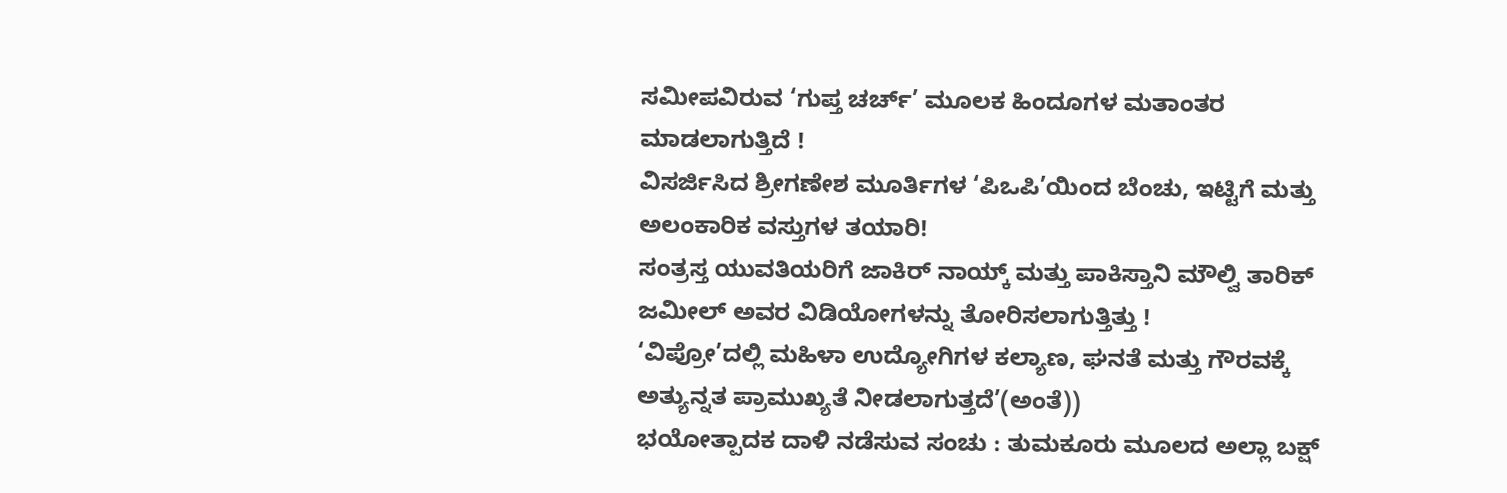ಸಮೀಪವಿರುವ ‘ಗುಪ್ತ ಚರ್ಚ್’ ಮೂಲಕ ಹಿಂದೂಗಳ ಮತಾಂತರ ಮಾಡಲಾಗುತ್ತಿದೆ !
ವಿಸರ್ಜಿಸಿದ ಶ್ರೀಗಣೇಶ ಮೂರ್ತಿಗಳ ‘ಪಿಒಪಿ’ಯಿಂದ ಬೆಂಚು, ಇಟ್ಟಿಗೆ ಮತ್ತು ಅಲಂಕಾರಿಕ ವಸ್ತುಗಳ ತಯಾರಿ!
ಸಂತ್ರಸ್ತ ಯುವತಿಯರಿಗೆ ಜಾಕಿರ್ ನಾಯ್ಕ್ ಮತ್ತು ಪಾಕಿಸ್ತಾನಿ ಮೌಲ್ವಿ ತಾರಿಕ್ ಜಮೀಲ್ ಅವರ ವಿಡಿಯೋಗಳನ್ನು ತೋರಿಸಲಾಗುತ್ತಿತ್ತು !
‘ವಿಪ್ರೋ’ದಲ್ಲಿ ಮಹಿಳಾ ಉದ್ಯೋಗಿಗಳ ಕಲ್ಯಾಣ, ಘನತೆ ಮತ್ತು ಗೌರವಕ್ಕೆ ಅತ್ಯುನ್ನತ ಪ್ರಾಮುಖ್ಯತೆ ನೀಡಲಾಗುತ್ತದೆ’(ಅಂತೆ))
ಭಯೋತ್ಪಾದಕ ದಾಳಿ ನಡೆಸುವ ಸಂಚು : ತುಮಕೂರು ಮೂಲದ ಅಲ್ಲಾ ಬಕ್ಷ್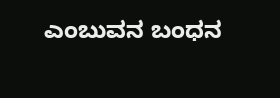ಎಂಬುವನ ಬಂಧನ